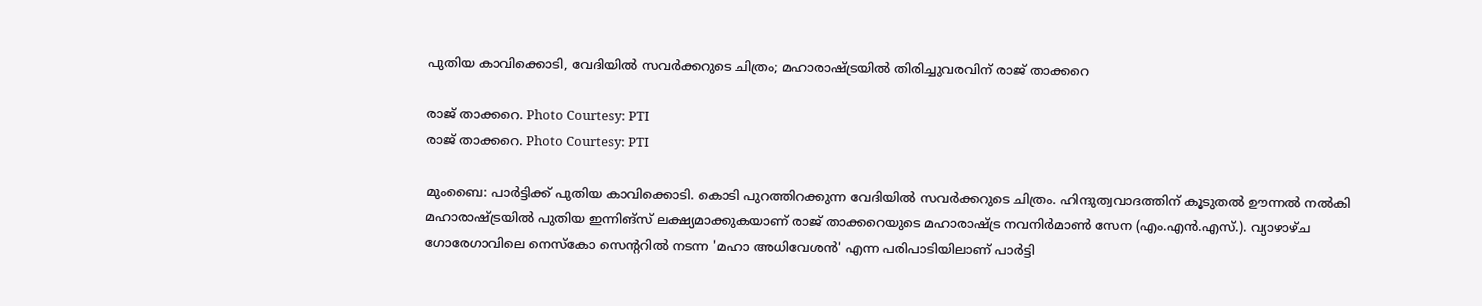പുതിയ കാവിക്കൊടി, വേദിയില്‍ സവര്‍ക്കറുടെ ചിത്രം; മഹാരാഷ്ട്രയില്‍ തിരിച്ചുവരവിന് രാജ് താക്കറെ

രാജ് താക്കറെ. Photo Courtesy: PTI
രാജ് താക്കറെ. Photo Courtesy: PTI

മുംബൈ: പാര്‍ട്ടിക്ക് പുതിയ കാവിക്കൊടി. കൊടി പുറത്തിറക്കുന്ന വേദിയില്‍ സവര്‍ക്കറുടെ ചിത്രം. ഹിന്ദുത്വവാദത്തിന് കൂടുതല്‍ ഊന്നല്‍ നല്‍കി മഹാരാഷ്ട്രയില്‍ പുതിയ ഇന്നിങ്‌സ് ലക്ഷ്യമാക്കുകയാണ് രാജ് താക്കറെയുടെ മഹാരാഷ്ട്ര നവനിര്‍മാണ്‍ സേന (എം.എന്‍.എസ്.). വ്യാഴാഴ്ച ഗോരേഗാവിലെ നെസ്‌കോ സെന്ററില്‍ നടന്ന 'മഹാ അധിവേശന്‍' എന്ന പരിപാടിയിലാണ് പാര്‍ട്ടി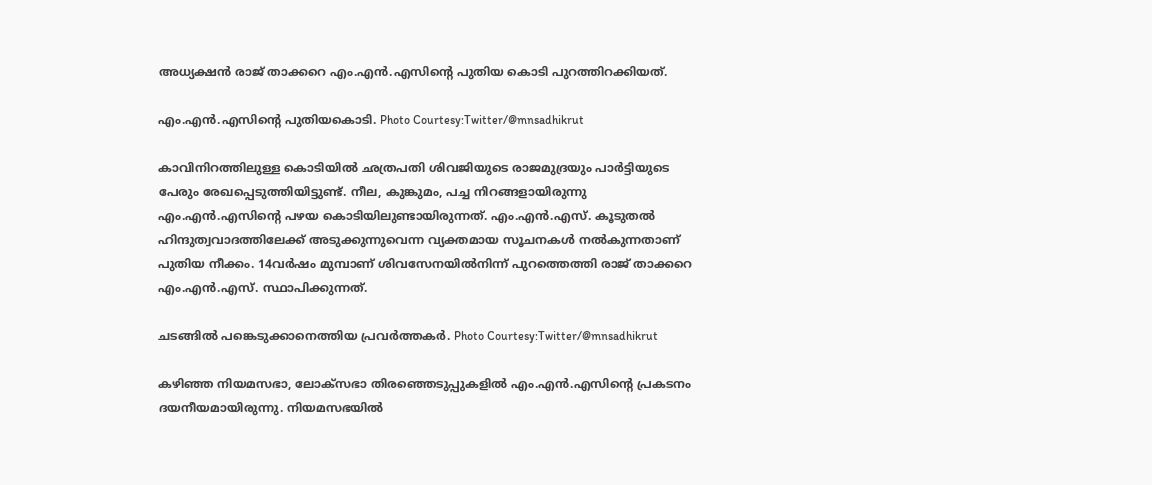അധ്യക്ഷന്‍ രാജ് താക്കറെ എം.എന്‍.എസിന്റെ പുതിയ കൊടി പുറത്തിറക്കിയത്.

എം.എന്‍.എസിന്റെ പുതിയകൊടി. Photo Courtesy:Twitter/@mnsadhikrut

കാവിനിറത്തിലുള്ള കൊടിയില്‍ ഛത്രപതി ശിവജിയുടെ രാജമുദ്രയും പാര്‍ട്ടിയുടെ പേരും രേഖപ്പെടുത്തിയിട്ടുണ്ട്. നീല, കുങ്കുമം, പച്ച നിറങ്ങളായിരുന്നു എം.എന്‍.എസിന്റെ പഴയ കൊടിയിലുണ്ടായിരുന്നത്. എം.എന്‍.എസ്. കൂടുതല്‍ ഹിന്ദുത്വവാദത്തിലേക്ക് അടുക്കുന്നുവെന്ന വ്യക്തമായ സൂചനകള്‍ നല്‍കുന്നതാണ് പുതിയ നീക്കം. 14വര്‍ഷം മുമ്പാണ് ശിവസേനയില്‍നിന്ന് പുറത്തെത്തി രാജ് താക്കറെ എം.എന്‍.എസ്. സ്ഥാപിക്കുന്നത്.

ചടങ്ങില്‍ പങ്കെടുക്കാനെത്തിയ പ്രവര്‍ത്തകര്‍. Photo Courtesy:Twitter/@mnsadhikrut

കഴിഞ്ഞ നിയമസഭാ, ലോക്‌സഭാ തിരഞ്ഞെടുപ്പുകളില്‍ എം.എന്‍.എസിന്റെ പ്രകടനം ദയനീയമായിരുന്നു. നിയമസഭയില്‍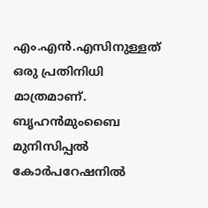എം.എന്‍.എസിനുള്ളത് ഒരു പ്രതിനിധി മാത്രമാണ്. ബൃഹന്‍മുംബൈ മുനിസിപ്പല്‍ കോര്‍പറേഷനില്‍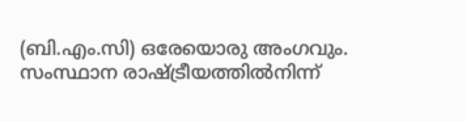(ബി.എം.സി) ഒരേയൊരു അംഗവും. സംസ്ഥാന രാഷ്ട്രീയത്തില്‍നിന്ന്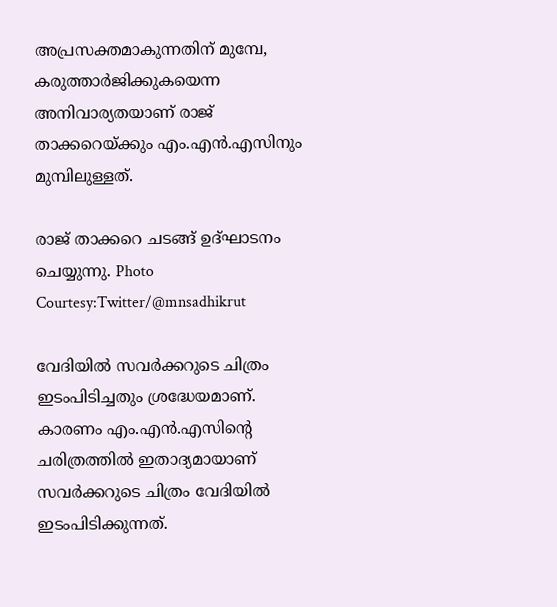അപ്രസക്തമാകുന്നതിന് മുമ്പേ, കരുത്താര്‍ജിക്കുകയെന്ന അനിവാര്യതയാണ് രാജ് താക്കറെയ്ക്കും എം.എന്‍.എസിനും മുമ്പിലുള്ളത്.

രാജ് താക്കറെ ചടങ്ങ് ഉദ്ഘാടനം ചെയ്യുന്നു. Photo Courtesy:Twitter/@mnsadhikrut

വേദിയില്‍ സവര്‍ക്കറുടെ ചിത്രം ഇടംപിടിച്ചതും ശ്രദ്ധേയമാണ്. കാരണം എം.എന്‍.എസിന്റെ ചരിത്രത്തില്‍ ഇതാദ്യമായാണ് സവര്‍ക്കറുടെ ചിത്രം വേദിയില്‍ ഇടംപിടിക്കുന്നത്.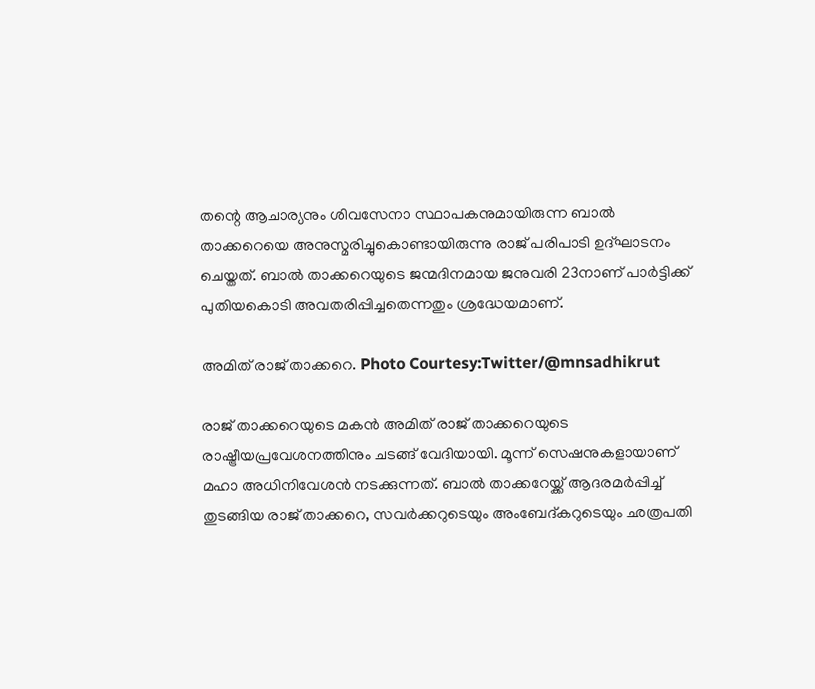തന്റെ ആചാര്യനും ശിവസേനാ സ്ഥാപകനുമായിരുന്ന ബാല്‍ താക്കറെയെ അനുസ്മരിച്ചുകൊണ്ടായിരുന്നു രാജ് പരിപാടി ഉദ്ഘാടനം ചെയ്തത്. ബാല്‍ താക്കറെയുടെ ജന്മദിനമായ ജനുവരി 23നാണ് പാര്‍ട്ടിക്ക് പുതിയകൊടി അവതരിപ്പിച്ചതെന്നതും ശ്രദ്ധേയമാണ്.

അമിത് രാജ് താക്കറെ. Photo Courtesy:Twitter/@mnsadhikrut

രാജ് താക്കറെയുടെ മകന്‍ അമിത് രാജ് താക്കറെയുടെ രാഷ്ട്രീയപ്രവേശനത്തിനും ചടങ്ങ് വേദിയായി. മൂന്ന് സെഷനുകളായാണ് മഹാ അധിനിവേശന്‍ നടക്കുന്നത്. ബാല്‍ താക്കറേയ്ക്ക് ആദരമര്‍പ്പിച്ച് തുടങ്ങിയ രാജ് താക്കറെ, സവര്‍ക്കറുടെയും അംബേദ്കറുടെയും ഛത്രപതി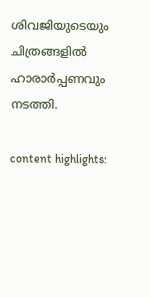ശിവജിയുടെയും ചിത്രങ്ങളില്‍ ഹാരാര്‍പ്പണവും നടത്തി.

content highlights: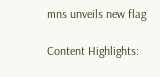mns unveils new flag

Content Highlights: